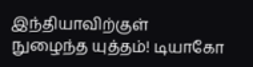இந்தியாவிற்குள் நுழைந்த யுத்தம்! டியாகோ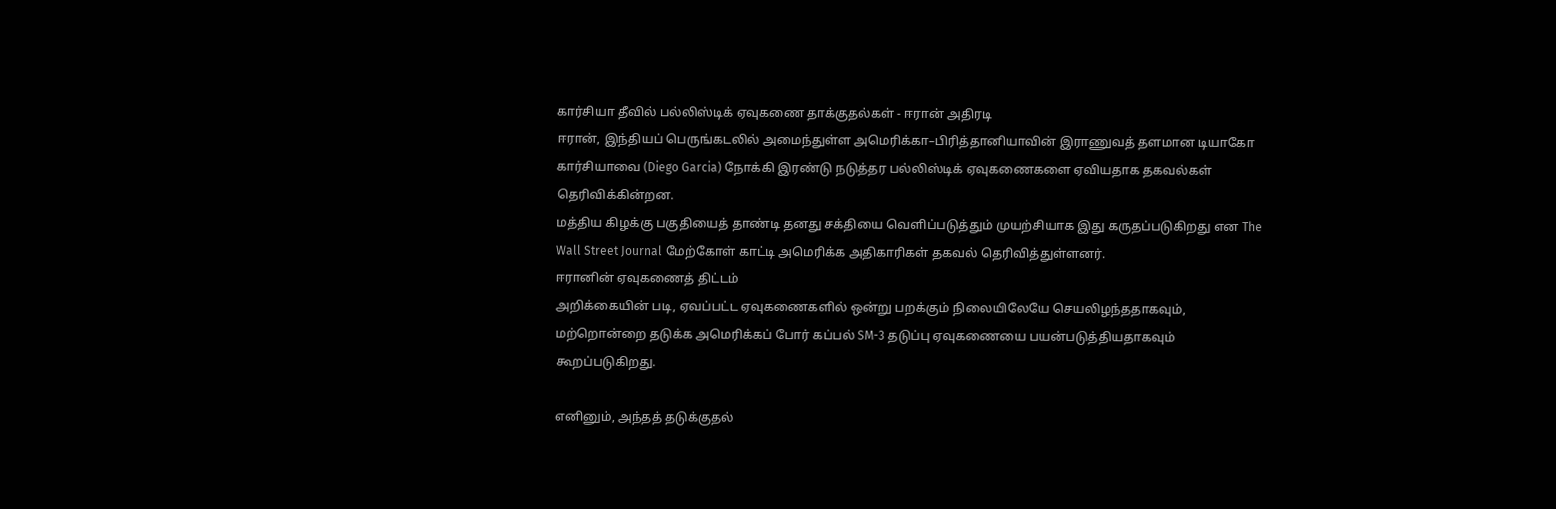கார்சியா தீவில் பல்லிஸ்டிக் ஏவுகணை தாக்குதல்கள் - ஈரான் அதிரடி
ஈரான், இந்தியப் பெருங்கடலில் அமைந்துள்ள அமெரிக்கா–பிரித்தானியாவின் இராணுவத் தளமான டியாகோ கார்சியாவை (Diego Garcia) நோக்கி இரண்டு நடுத்தர பல்லிஸ்டிக் ஏவுகணைகளை ஏவியதாக தகவல்கள் தெரிவிக்கின்றன.
மத்திய கிழக்கு பகுதியைத் தாண்டி தனது சக்தியை வெளிப்படுத்தும் முயற்சியாக இது கருதப்படுகிறது என The Wall Street Journal மேற்கோள் காட்டி அமெரிக்க அதிகாரிகள் தகவல் தெரிவித்துள்ளனர்.
ஈரானின் ஏவுகணைத் திட்டம்
அறிக்கையின் படி, ஏவப்பட்ட ஏவுகணைகளில் ஒன்று பறக்கும் நிலையிலேயே செயலிழந்ததாகவும், மற்றொன்றை தடுக்க அமெரிக்கப் போர் கப்பல் SM-3 தடுப்பு ஏவுகணையை பயன்படுத்தியதாகவும் கூறப்படுகிறது.

எனினும், அந்தத் தடுக்குதல்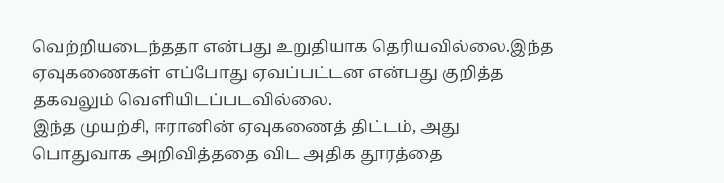வெற்றியடைந்ததா என்பது உறுதியாக தெரியவில்லை.இந்த ஏவுகணைகள் எப்போது ஏவப்பட்டன என்பது குறித்த தகவலும் வெளியிடப்படவில்லை.
இந்த முயற்சி, ஈரானின் ஏவுகணைத் திட்டம், அது பொதுவாக அறிவித்ததை விட அதிக தூரத்தை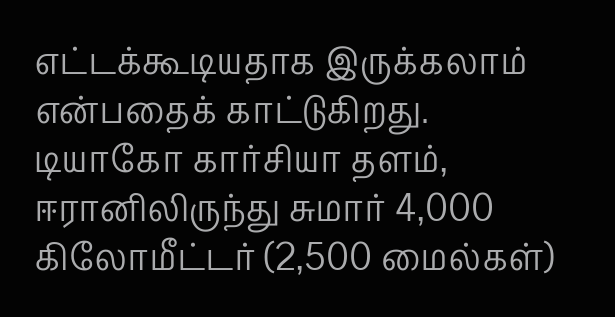எட்டக்கூடியதாக இருக்கலாம் என்பதைக் காட்டுகிறது.
டியாகோ கார்சியா தளம், ஈரானிலிருந்து சுமார் 4,000 கிலோமீட்டர் (2,500 மைல்கள்)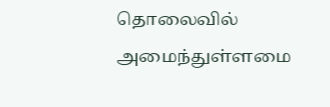தொலைவில் அமைந்துள்ளமை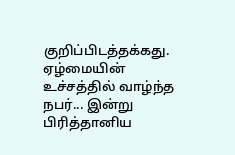குறிப்பிடத்தக்கது.
ஏழ்மையின் உச்சத்தில் வாழ்ந்த நபர்... இன்று பிரித்தானிய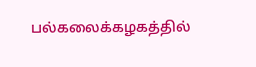பல்கலைக்கழகத்தில்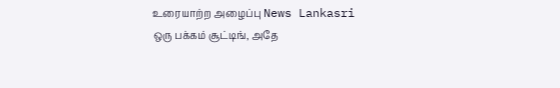உரையாற்ற அழைப்பு News Lankasri
ஒரு பக்கம் சூட்டிங், அதே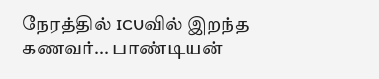நேரத்தில் ICUவில் இறந்த கணவர்... பாண்டியன்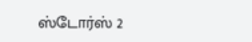ஸ்டோர்ஸ் 2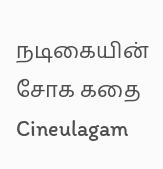நடிகையின் சோக கதை Cineulagam